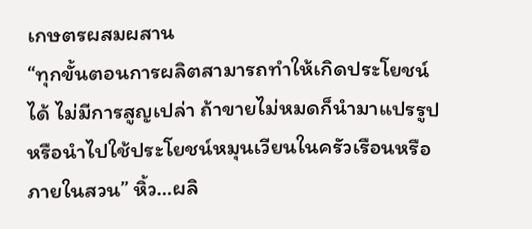เกษตรผสมผสาน
“ทุกขั้นตอนการผลิตสามารถทำให้เกิดประโยชน์ได้ ไม่มีการสูญเปล่า ถ้าขายไม่หมดก็นำมาแปรรูป หรือนำไปใช้ประโยชน์หมุนเวียนในครัวเรือนหรือภายในสวน” หิ้ว…ผลิ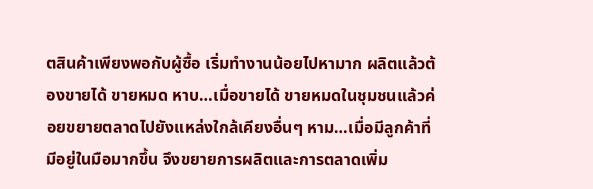ตสินค้าเพียงพอกับผู้ซื้อ เริ่มทำงานน้อยไปหามาก ผลิตแล้วต้องขายได้ ขายหมด หาบ…เมื่อขายได้ ขายหมดในชุมชนแล้วค่อยขยายตลาดไปยังแหล่งใกล้เคียงอื่นๆ หาม…เมื่อมีลูกค้าที่มีอยู่ในมือมากขึ้น จึงขยายการผลิตและการตลาดเพิ่ม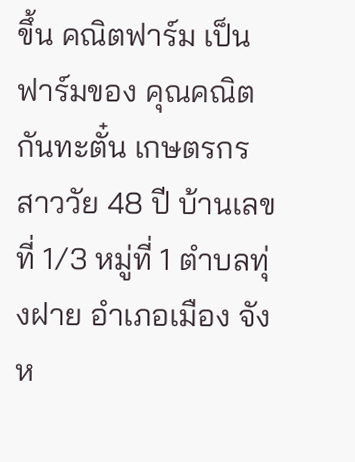ขึ้น คณิตฟาร์ม เป็นฟาร์มของ คุณคณิต กันทะตั๋น เกษตรกรสาววัย 48 ปี บ้านเลขที่ 1/3 หมู่ที่ 1 ตำบลทุ่งฝาย อำเภอเมือง จังห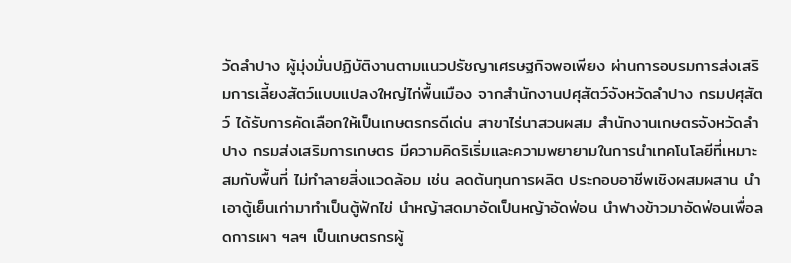วัดลำปาง ผู้มุ่งมั่นปฏิบัติงานตามแนวปรัชญาเศรษฐกิจพอเพียง ผ่านการอบรมการส่งเสริมการเลี้ยงสัตว์แบบแปลงใหญ่ไก่พื้นเมือง จากสำนักงานปศุสัตว์จังหวัดลำปาง กรมปศุสัตว์ ได้รับการคัดเลือกให้เป็นเกษตรกรดีเด่น สาขาไร่นาสวนผสม สำนักงานเกษตรจังหวัดลำปาง กรมส่งเสริมการเกษตร มีความคิดริเริ่มและความพยายามในการนำเทคโนโลยีที่เหมาะสมกับพื้นที่ ไม่ทำลายสิ่งแวดล้อม เช่น ลดต้นทุนการผลิต ประกอบอาชีพเชิงผสมผสาน นำเอาตู้เย็นเก่ามาทำเป็นตู้ฟักไข่ นำหญ้าสดมาอัดเป็นหญ้าอัดฟ่อน นำฟางข้าวมาอัดฟ่อนเพื่อลดการเผา ฯลฯ เป็นเกษตรกรผู้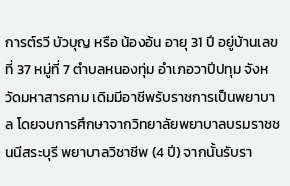การต์รวี บัวบุญ หรือ น้องอ้น อายุ 31 ปี อยู่บ้านเลขที่ 37 หมู่ที่ 7 ตำบลหนองทุ่ม อำเภอวาปีปทุม จังหวัดมหาสารคาม เดิมมีอาชีพรับราชการเป็นพยาบาล โดยจบการศึกษาจากวิทยาลัยพยาบาลบรมราชชนนีสระบุรี พยาบาลวิชาชีพ (4 ปี) จากนั้นรับรา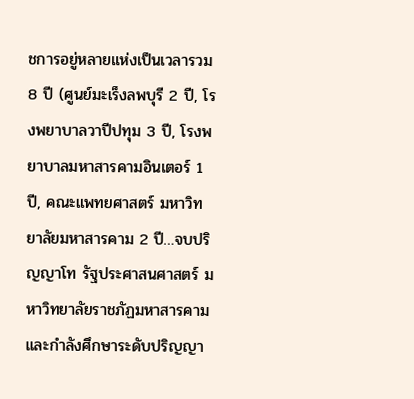ชการอยู่หลายแห่งเป็นเวลารวม 8 ปี (ศูนย์มะเร็งลพบุรี 2 ปี, โรงพยาบาลวาปีปทุม 3 ปี, โรงพยาบาลมหาสารคามอินเตอร์ 1 ปี, คณะแพทยศาสตร์ มหาวิทยาลัยมหาสารคาม 2 ปี…จบปริญญาโท รัฐประศาสนศาสตร์ มหาวิทยาลัยราชภัฏมหาสารคาม และกำลังศึกษาระดับปริญญา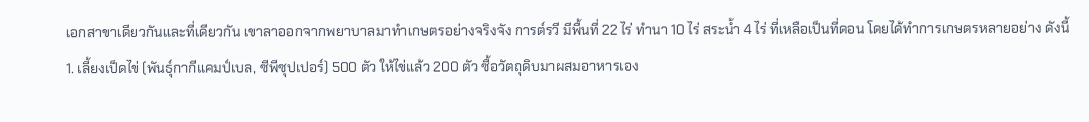เอกสาขาเดียวกันและที่เดียวกัน เขาลาออกจากพยาบาลมาทำเกษตรอย่างจริงจัง การต์รวี มีพื้นที่ 22 ไร่ ทำนา 10 ไร่ สระน้ำ 4 ไร่ ที่เหลือเป็นที่ดอน โดยได้ทำการเกษตรหลายอย่าง ดังนี้ 1. เลี้ยงเป็ดไข่ (พันธุ์กากีแคมป์เบล, ซีพีซุปเปอร์) 500 ตัว ให้ไข่แล้ว 200 ตัว ซื้อวัตถุดิบมาผสมอาหารเอง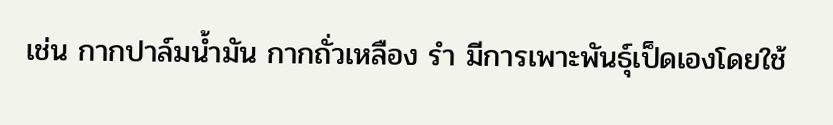เช่น กากปาล์มน้ำมัน กากถั่วเหลือง รำ มีการเพาะพันธุ์เป็ดเองโดยใช้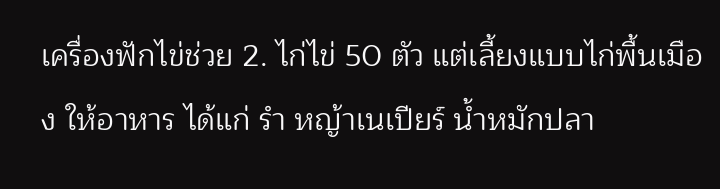เครื่องฟักไข่ช่วย 2. ไก่ไข่ 50 ตัว แต่เลี้ยงแบบไก่พื้นเมือง ให้อาหาร ได้แก่ รำ หญ้าเนเปียร์ น้ำหมักปลา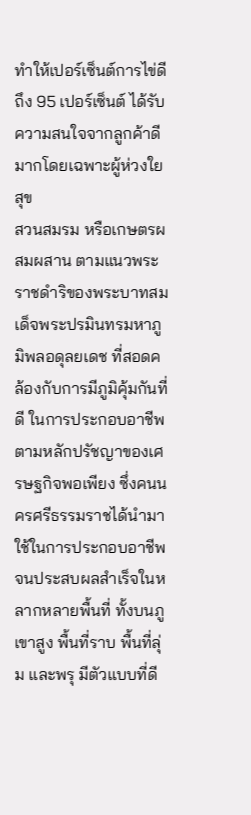ทำให้เปอร์เซ็นต์การไข่ดีถึง 95 เปอร์เซ็นต์ ได้รับความสนใจจากลูกค้าดีมากโดยเฉพาะผู้ห่วงใยสุข
สวนสมรม หรือเกษตรผสมผสาน ตามแนวพระราชดำริของพระบาทสมเด็จพระปรมินทรมหาภูมิพลอดุลยเดช ที่สอดคล้องกับการมีภูมิคุ้มกันที่ดี ในการประกอบอาชีพตามหลักปรัชญาของเศรษฐกิจพอเพียง ซึ่งคนนครศรีธรรมราชได้นำมาใช้ในการประกอบอาชีพจนประสบผลสำเร็จในหลากหลายพื้นที่ ทั้งบนภูเขาสูง พื้นที่ราบ พื้นที่ลุ่ม และพรุ มีตัวแบบที่ดี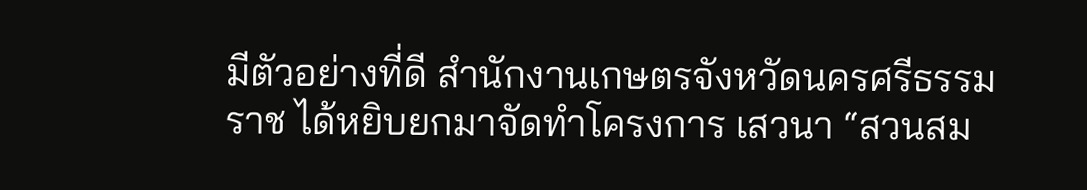มีตัวอย่างที่ดี สำนักงานเกษตรจังหวัดนครศรีธรรมราช ได้หยิบยกมาจัดทำโครงการ เสวนา “สวนสม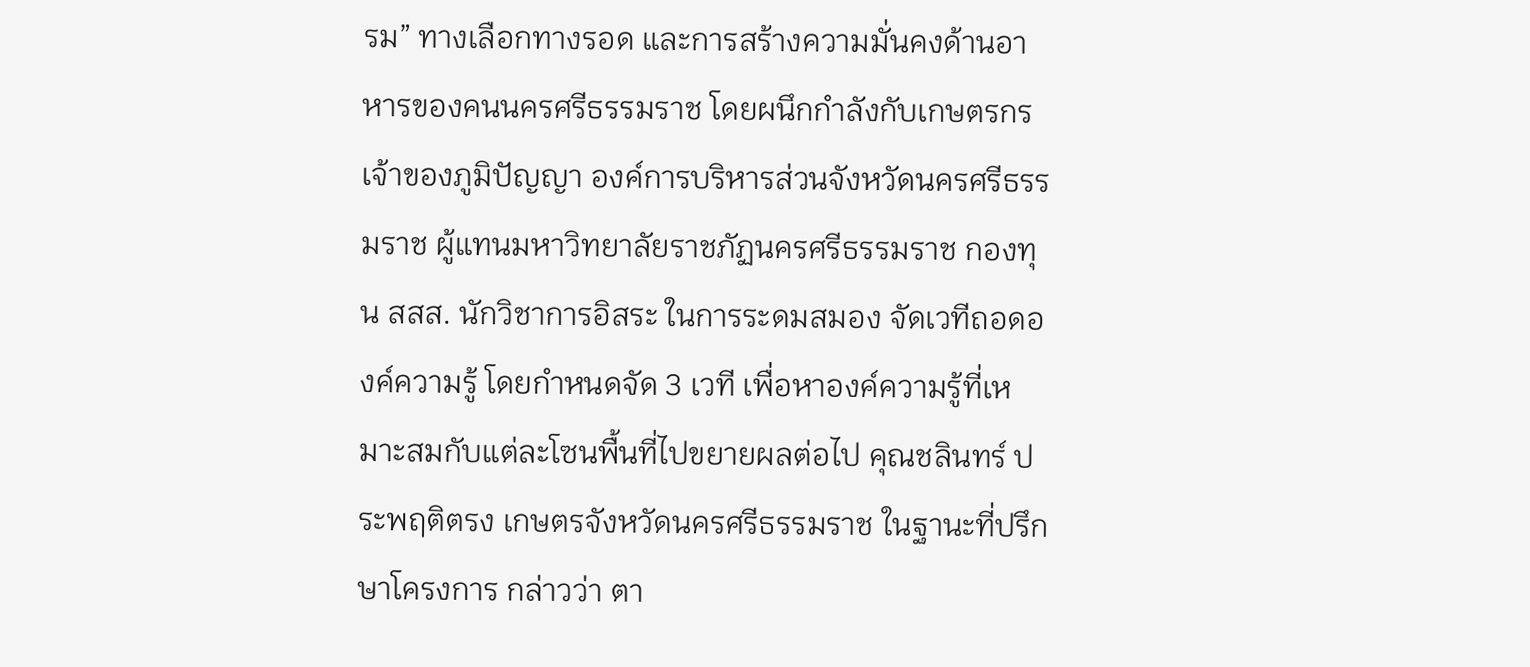รม” ทางเลือกทางรอด และการสร้างความมั่นคงด้านอาหารของคนนครศรีธรรมราช โดยผนึกกำลังกับเกษตรกรเจ้าของภูมิปัญญา องค์การบริหารส่วนจังหวัดนครศรีธรรมราช ผู้แทนมหาวิทยาลัยราชภัฏนครศรีธรรมราช กองทุน สสส. นักวิชาการอิสระ ในการระดมสมอง จัดเวทีถอดองค์ความรู้ โดยกำหนดจัด 3 เวที เพื่อหาองค์ความรู้ที่เหมาะสมกับแต่ละโซนพื้นที่ไปขยายผลต่อไป คุณชลินทร์ ประพฤติตรง เกษตรจังหวัดนครศรีธรรมราช ในฐานะที่ปรึกษาโครงการ กล่าวว่า ตา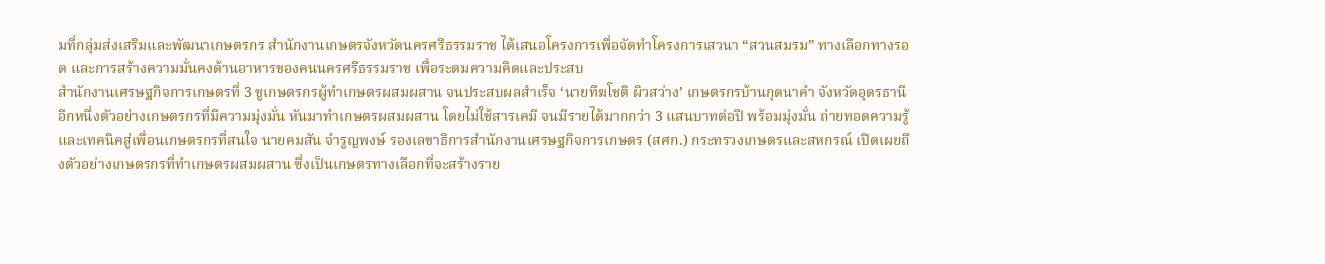มที่กลุ่มส่งเสริมและพัฒนาเกษตรกร สำนักงานเกษตรจังหวัดนครศรีธรรมราช ได้เสนอโครงการเพื่อจัดทำโครงการเสวนา “สวนสมรม” ทางเลือกทางรอด และการสร้างความมั่นคงด้านอาหารของคนนครศรีธรรมราช เพื่อระดมความคิดและประสบ
สำนักงานเศรษฐกิจการเกษตรที่ 3 ชูเกษตรกรผู้ทำเกษตรผสมผสาน จนประสบผลสำเร็จ ‘นายทีฆโชติ ผิวสว่าง’ เกษตรกรบ้านกุดนาคำ จังหวัดอุดรธานี อีกหนึ่งตัวอย่างเกษตรกรที่มีความมุ่งมั่น หันมาทำเกษตรผสมผสาน โดยไม่ใช้สารเคมี จนมีรายได้มากกว่า 3 แสนบาทต่อปี พร้อมมุ่งมั่น ถ่ายทอดความรู้และเทคนิคสู่เพื่อนเกษตรกรที่สนใจ นายคมสัน จำรูญพงษ์ รองเลขาธิการสำนักงานเศรษฐกิจการเกษตร (สศก.) กระทรวงเกษตรและสหกรณ์ เปิดเผยถึงตัวอย่างเกษตรกรที่ทำเกษตรผสมผสาน ซึ่งเป็นเกษตรทางเลือกที่จะสร้างราย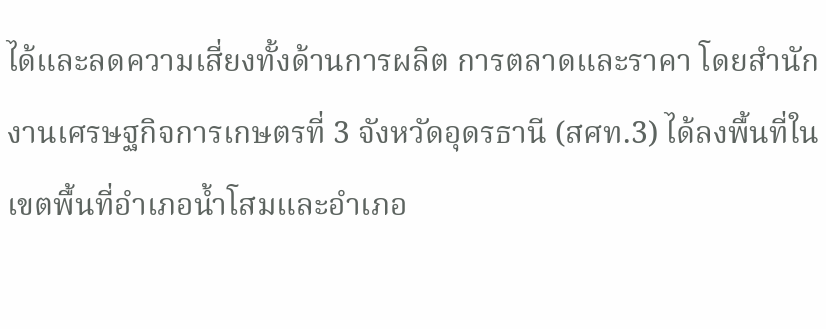ได้และลดความเสี่ยงทั้งด้านการผลิต การตลาดและราคา โดยสำนักงานเศรษฐกิจการเกษตรที่ 3 จังหวัดอุดรธานี (สศท.3) ได้ลงพื้นที่ในเขตพื้นที่อำเภอน้ำโสมและอำเภอ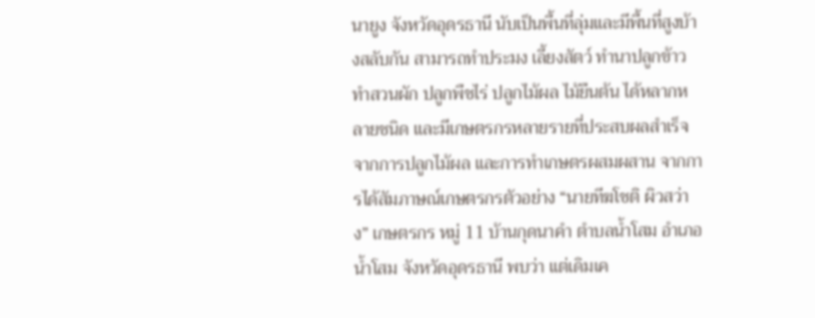นายูง จังหวัดอุดรธานี นับเป็นพื้นที่ลุ่มและมีพื้นที่สูงบ้างสลับกัน สามารถทำประมง เลี้ยงสัตว์ ทำนาปลูกข้าว ทำสวนผัก ปลูกพืชไร่ ปลูกไม้ผล ไม้ยืนต้น ได้หลากหลายชนิด และมีเกษตรกรหลายรายที่ประสบผลสำเร็จจากการปลูกไม้ผล และการทำเกษตรผสมผสาน จากการได้สัมภาษณ์เกษตรกรตัวอย่าง “นายทีฆโชติ ผิวสว่าง” เกษตรกร หมู่ 11 บ้านกุดนาคำ ตำบลน้ำโสม อำเภอน้ำโสม จังหวัดอุดรธานี พบว่า แต่เดิมเค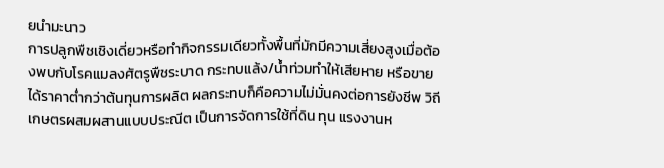ยนำมะนาว
การปลูกพืชเชิงเดี่ยวหรือทำกิจกรรมเดียวทั้งพื้นที่มักมีความเสี่ยงสูงเมื่อต้องพบกับโรคแมลงศัตรูพืชระบาด กระทบแล้ง/น้ำท่วมทำให้เสียหาย หรือขายได้ราคาต่ำกว่าต้นทุนการผลิต ผลกระทบก็คือความไม่มั่นคงต่อการยังชีพ วิถีเกษตรผสมผสานแบบประณีต เป็นการจัดการใช้ที่ดิน ทุน แรงงานห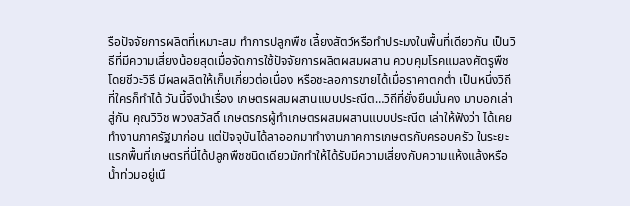รือปัจจัยการผลิตที่เหมาะสม ทำการปลูกพืช เลี้ยงสัตว์หรือทำประมงในพื้นที่เดียวกัน เป็นวิธีที่มีความเสี่ยงน้อยสุดเมื่อจัดการใช้ปัจจัยการผลิตผสมผสาน ควบคุมโรคแมลงศัตรูพืชโดยชีวะวิธี มีผลผลิตให้เก็บเกี่ยวต่อเนื่อง หรือชะลอการขายได้เมื่อราคาตกต่ำ เป็นหนึ่งวิถีที่ใครก็ทำได้ วันนี้จึงนำเรื่อง เกษตรผสมผสานแบบประณีต…วิถีที่ยั่งยืนมั่นคง มาบอกเล่าสู่กัน คุณวิวิช พวงสวัสดิ์ เกษตรกรผู้ทำเกษตรผสมผสานแบบประณีต เล่าให้ฟังว่า ได้เคยทำงานภาครัฐมาก่อน แต่ปัจจุบันได้ลาออกมาทำงานภาคการเกษตรกับครอบครัว ในระยะแรกพื้นที่เกษตรที่นี่ได้ปลูกพืชชนิดเดียวมักทำให้ได้รับมีความเสี่ยงกับความแห้งแล้งหรือน้ำท่วมอยู่เนื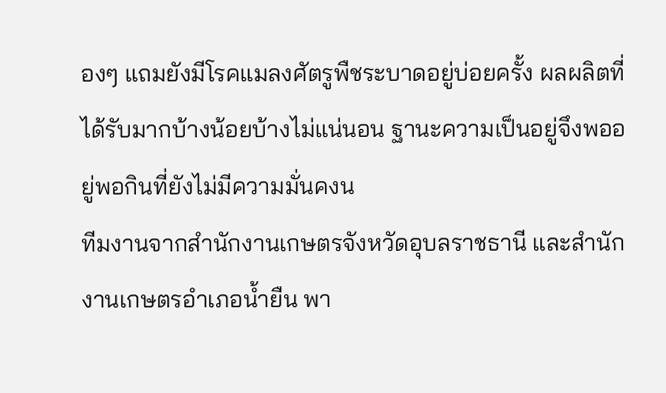องๆ แถมยังมีโรคแมลงศัตรูพืชระบาดอยู่บ่อยครั้ง ผลผลิตที่ได้รับมากบ้างน้อยบ้างไม่แน่นอน ฐานะความเป็นอยู่จึงพออยู่พอกินที่ยังไม่มีความมั่นคงน
ทีมงานจากสำนักงานเกษตรจังหวัดอุบลราชธานี และสำนักงานเกษตรอำเภอน้ำยืน พา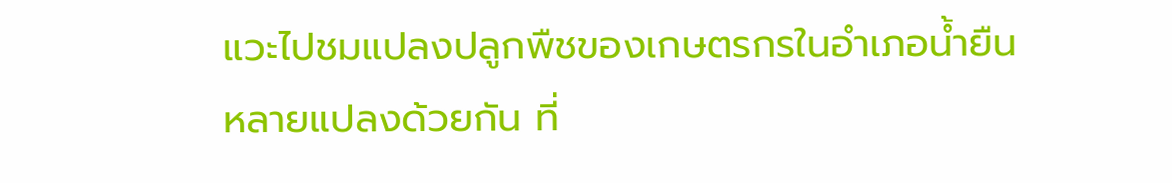แวะไปชมแปลงปลูกพืชของเกษตรกรในอำเภอน้ำยืนหลายแปลงด้วยกัน ที่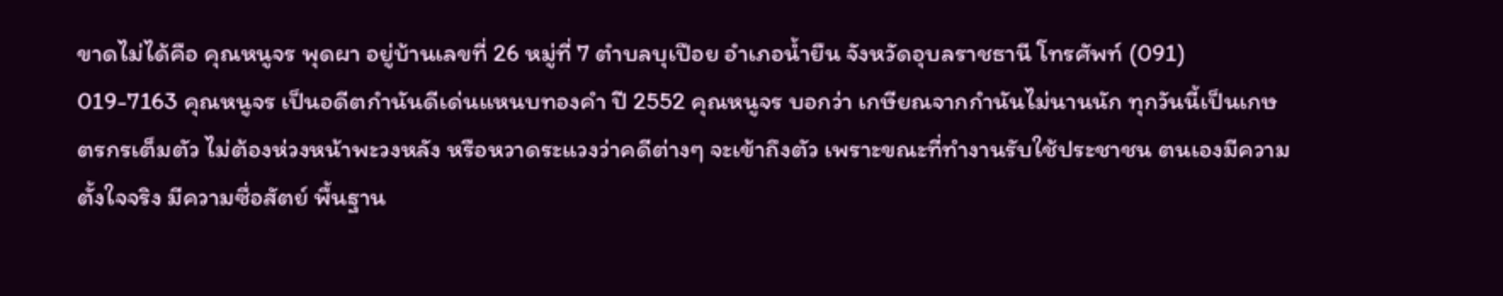ขาดไม่ได้คือ คุณหนูจร พุดผา อยู่บ้านเลขที่ 26 หมู่ที่ 7 ตำบลบุเปือย อำเภอน้ำยืน จังหวัดอุบลราชธานี โทรศัพท์ (091) 019-7163 คุณหนูจร เป็นอดีตกำนันดีเด่นแหนบทองคำ ปี 2552 คุณหนูจร บอกว่า เกษียณจากกำนันไม่นานนัก ทุกวันนี้เป็นเกษตรกรเต็มตัว ไม่ต้องห่วงหน้าพะวงหลัง หรือหวาดระแวงว่าคดีต่างๆ จะเข้าถึงตัว เพราะขณะที่ทำงานรับใช้ประชาชน ตนเองมีความตั้งใจจริง มีความซื่อสัตย์ พื้นฐาน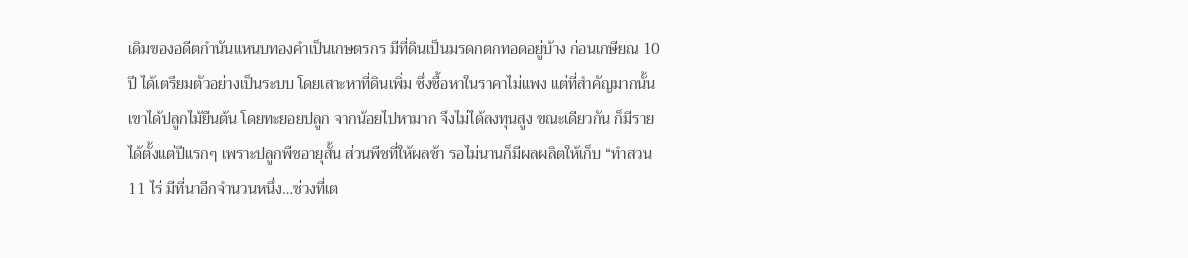เดิมของอดีตกำนันแหนบทองคำเป็นเกษตรกร มีที่ดินเป็นมรดกตกทอดอยู่บ้าง ก่อนเกษียณ 10 ปี ได้เตรียมตัวอย่างเป็นระบบ โดยเสาะหาที่ดินเพิ่ม ซึ่งซื้อหาในราคาไม่แพง แต่ที่สำคัญมากนั้น เขาได้ปลูกไม้ยืนต้น โดยทะยอยปลูก จากน้อยไปหามาก จึงไม่ได้ลงทุนสูง ขณะเดียวกัน ก็มีรายได้ตั้งแต่ปีแรกๆ เพราะปลูกพืชอายุสั้น ส่วนพืชที่ให้ผลช้า รอไม่นานก็มีผลผลิตให้เก็บ “ทำสวน 11 ไร่ มีที่นาอีกจำนวนหนึ่ง…ช่วงที่เต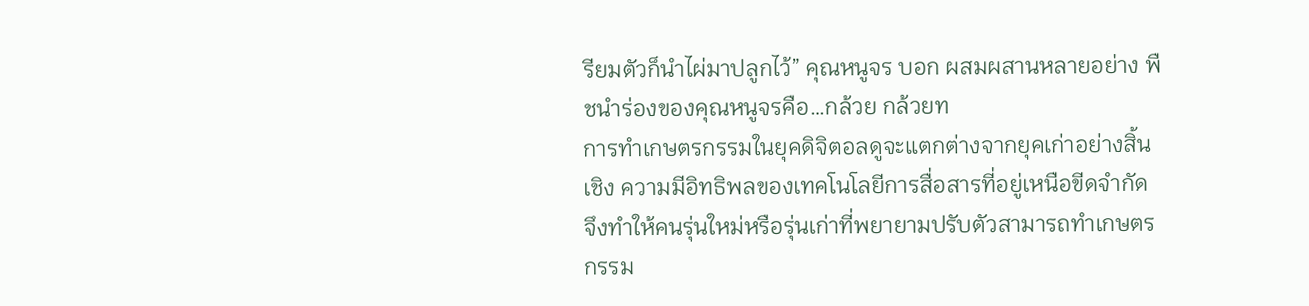รียมตัวก็นำไผ่มาปลูกไว้” คุณหนูจร บอก ผสมผสานหลายอย่าง พืชนำร่องของคุณหนูจรคือ…กล้วย กล้วยท
การทำเกษตรกรรมในยุคดิจิตอลดูจะแตกต่างจากยุคเก่าอย่างสิ้นเชิง ความมีอิทธิพลของเทคโนโลยีการสื่อสารที่อยู่เหนือขีดจำกัด จึงทำให้คนรุ่นใหม่หรือรุ่นเก่าที่พยายามปรับตัวสามารถทำเกษตรกรรม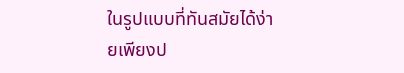ในรูปแบบที่ทันสมัยได้ง่ายเพียงป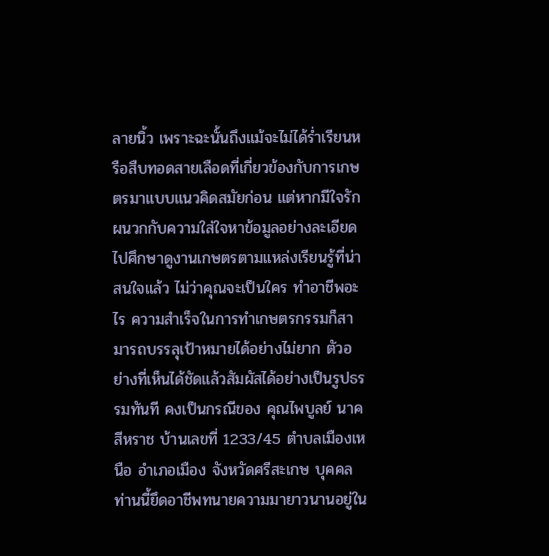ลายนิ้ว เพราะฉะนั้นถึงแม้จะไม่ได้ร่ำเรียนหรือสืบทอดสายเลือดที่เกี่ยวข้องกับการเกษตรมาแบบแนวคิดสมัยก่อน แต่หากมีใจรักผนวกกับความใส่ใจหาข้อมูลอย่างละเอียด ไปศึกษาดูงานเกษตรตามแหล่งเรียนรู้ที่น่าสนใจแล้ว ไม่ว่าคุณจะเป็นใคร ทำอาชีพอะไร ความสำเร็จในการทำเกษตรกรรมก็สามารถบรรลุเป้าหมายได้อย่างไม่ยาก ตัวอย่างที่เห็นได้ชัดแล้วสัมผัสได้อย่างเป็นรูปธรรมทันที คงเป็นกรณีของ คุณไพบูลย์ นาคสีหราช บ้านเลขที่ 1233/45 ตำบลเมืองเหนือ อำเภอเมือง จังหวัดศรีสะเกษ บุคคลท่านนี้ยึดอาชีพทนายความมายาวนานอยู่ใน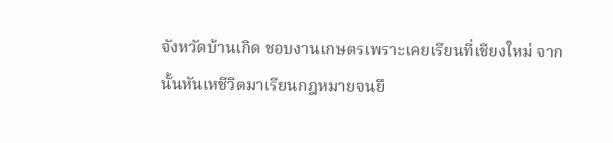จังหวัดบ้านเกิด ชอบงานเกษตรเพราะเคยเรียนที่เชียงใหม่ จากนั้นหันเหชีวิตมาเรียนกฎหมายจนยึ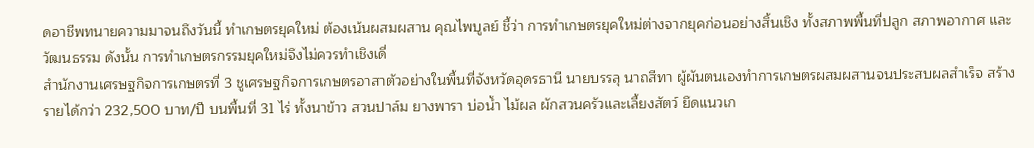ดอาชีพทนายความมาจนถึงวันนี้ ทำเกษตรยุคใหม่ ต้องเน้นผสมผสาน คุณไพบูลย์ ชี้ว่า การทำเกษตรยุคใหม่ต่างจากยุคก่อนอย่างสิ้นเชิง ทั้งสภาพพื้นที่ปลูก สภาพอากาศ และวัฒนธรรม ดังนั้น การทำเกษตรกรรมยุคใหม่จึงไม่ควรทำเชิงเดี่
สำนักงานเศรษฐกิจการเกษตรที่ 3 ชูเศรษฐกิจการเกษตรอาสาตัวอย่างในพื้นที่จังหวัดอุดรธานี นายบรรลุ นาถสีทา ผู้ผันตนเองทำการเกษตรผสมผสานจนประสบผลสำเร็จ สร้างรายได้กว่า 232,500 บาท/ปี บนพื้นที่ 31 ไร่ ทั้งนาข้าว สวนปาล์ม ยางพารา บ่อน้ำ ไม้ผล ผักสวนครัวและเลี้ยงสัตว์ ยึดแนวเก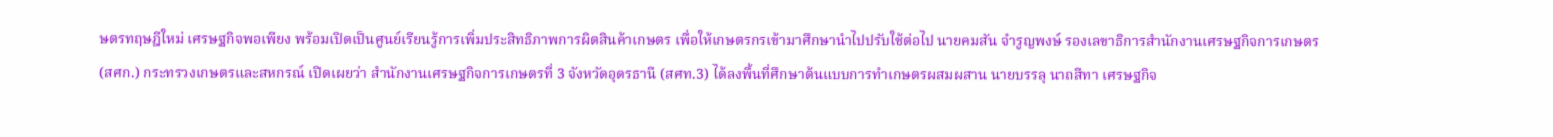ษตรทฤษฎีใหม่ เศรษฐกิจพอเพียง พร้อมเปิดเป็นศูนย์เรียนรู้การเพิ่มประสิทธิภาพการผิตสินค้าเกษตร เพื่อให้เกษตรกรเข้ามาศึกษานำไปปรับใช้ต่อไป นายคมสัน จำรูญพงษ์ รองเลขาธิการสำนักงานเศรษฐกิจการเกษตร (สศก.) กระทรวงเกษตรและสหกรณ์ เปิดเผยว่า สำนักงานเศรษฐกิจการเกษตรที่ 3 จังหวัดอุดรธานี (สศท.3) ได้ลงพื้นที่ศึกษาต้นแบบการทำเกษตรผสมผสาน นายบรรลุ นาถสีทา เศรษฐกิจ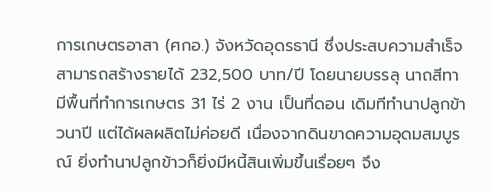การเกษตรอาสา (ศกอ.) จังหวัดอุดรธานี ซึ่งประสบความสำเร็จสามารถสร้างรายได้ 232,500 บาท/ปี โดยนายบรรลุ นาถสีทา มีพื้นที่ทำการเกษตร 31 ไร่ 2 งาน เป็นที่ดอน เดิมทีทำนาปลูกข้าวนาปี แต่ได้ผลผลิตไม่ค่อยดี เนื่องจากดินขาดความอุดมสมบูรณ์ ยิ่งทำนาปลูกข้าวก็ยิ่งมีหนี้สินเพิ่มขึ้นเรื่อยๆ จึง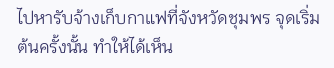ไปหารับจ้างเก็บกาแฟที่จังหวัดชุมพร จุดเริ่มต้นครั้งนั้น ทำให้ได้เห็น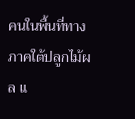คนในพื้นที่ทางภาคใต้ปลูกไม้ผล แ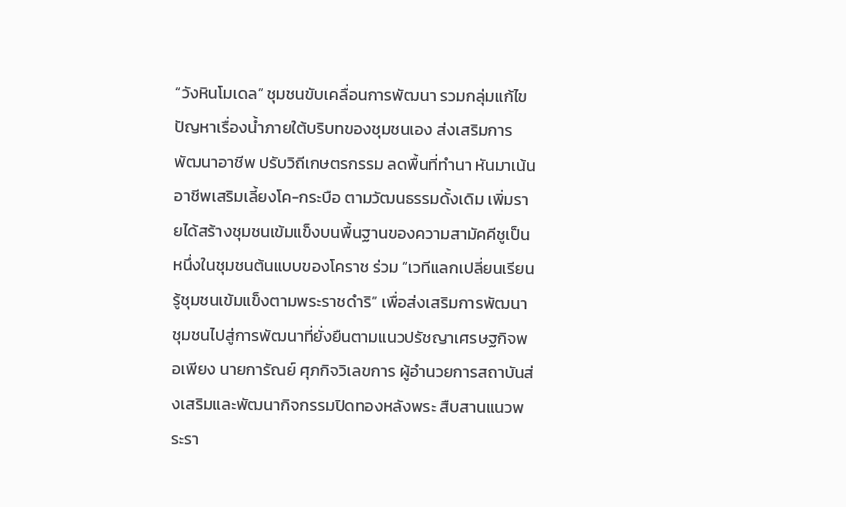“วังหินโมเดล” ชุมชนขับเคลื่อนการพัฒนา รวมกลุ่มแก้ไขปัญหาเรื่องน้ำภายใต้บริบทของชุมชนเอง ส่งเสริมการพัฒนาอาชีพ ปรับวิถีเกษตรกรรม ลดพื้นที่ทำนา หันมาเน้นอาชีพเสริมเลี้ยงโค-กระบือ ตามวัฒนธรรมดั้งเดิม เพิ่มรายได้สร้างชุมชนเข้มแข็งบนพื้นฐานของความสามัคคีชูเป็นหนึ่งในชุมชนต้นแบบของโคราช ร่วม “เวทีแลกเปลี่ยนเรียนรู้ชุมชนเข้มแข็งตามพระราชดำริ” เพื่อส่งเสริมการพัฒนาชุมชนไปสู่การพัฒนาที่ยั่งยืนตามแนวปรัชญาเศรษฐกิจพอเพียง นายการัณย์ ศุภกิจวิเลขการ ผู้อำนวยการสถาบันส่งเสริมและพัฒนากิจกรรมปิดทองหลังพระ สืบสานแนวพระรา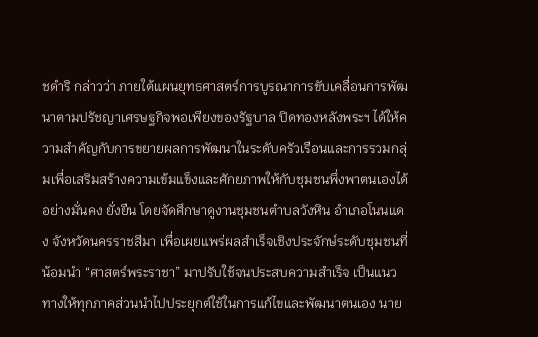ชดำริ กล่าวว่า ภายใต้แผนยุทธศาสตร์การบูรณาการขับเคลื่อนการพัฒนาตามปรัชญาเศรษฐกิจพอเพียงของรัฐบาล ปิดทองหลังพระฯ ได้ให้ความสำคัญกับการขยายผลการพัฒนาในระดับครัวเรือนและการรวมกลุ่มเพื่อเสริมสร้างความเข้มแข็งและศักยภาพให้กับชุมชนพึ่งพาตนเองได้อย่างมั่นคง ยั่งยืน โดยจัดศึกษาดูงานชุมชนตำบลวังหิน อำเภอโนนแดง จังหวัดนครราชสีมา เพื่อเผยแพร่ผลสำเร็จเชิงประจักษ์ระดับชุมชนที่น้อมนำ “ศาสตร์พระราชา” มาปรับใช้จนประสบความสำเร็จ เป็นแนวทางให้ทุกภาคส่วนนำไปประยุกต์ใช้ในการแก้ไขและพัฒนาตนเอง นาย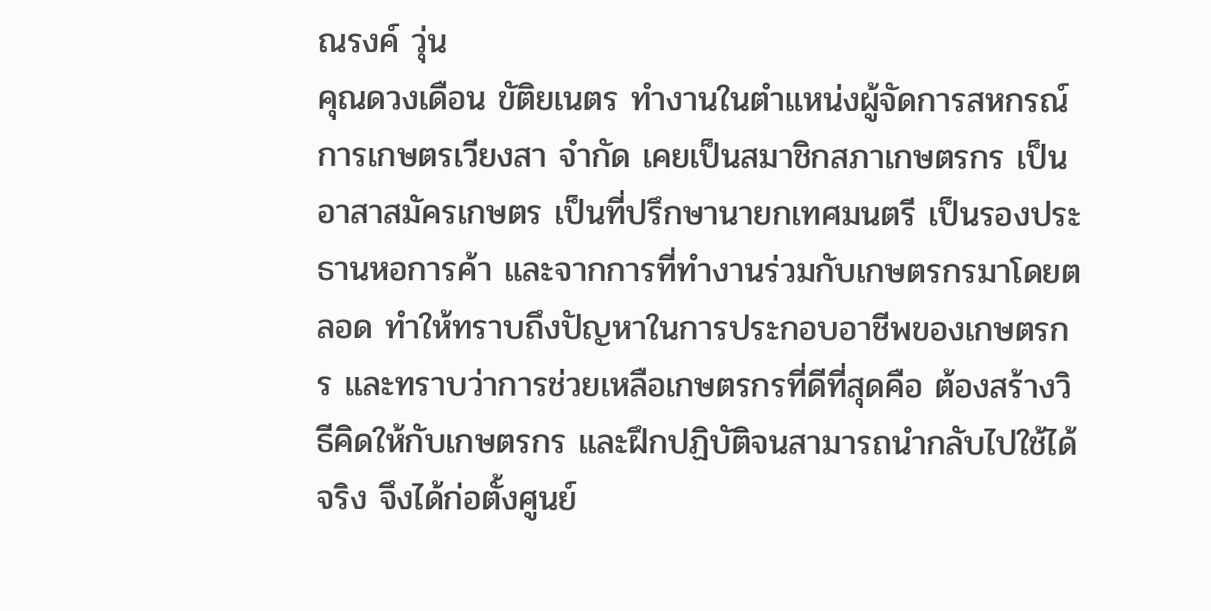ณรงค์ วุ่น
คุณดวงเดือน ขัติยเนตร ทำงานในตำแหน่งผู้จัดการสหกรณ์การเกษตรเวียงสา จำกัด เคยเป็นสมาชิกสภาเกษตรกร เป็นอาสาสมัครเกษตร เป็นที่ปรึกษานายกเทศมนตรี เป็นรองประธานหอการค้า และจากการที่ทำงานร่วมกับเกษตรกรมาโดยตลอด ทำให้ทราบถึงปัญหาในการประกอบอาชีพของเกษตรกร และทราบว่าการช่วยเหลือเกษตรกรที่ดีที่สุดคือ ต้องสร้างวิธีคิดให้กับเกษตรกร และฝึกปฏิบัติจนสามารถนำกลับไปใช้ได้จริง จึงได้ก่อตั้งศูนย์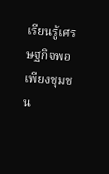เรียนรู้เศรษฐกิจพอเพียงชุมชน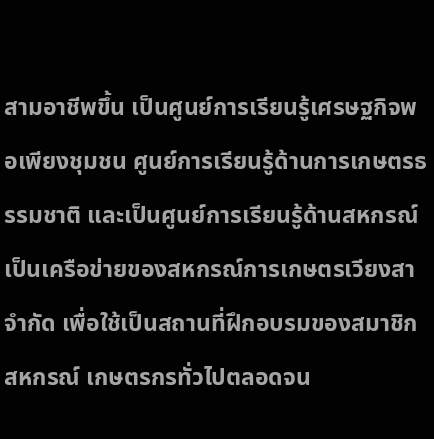สามอาชีพขึ้น เป็นศูนย์การเรียนรู้เศรษฐกิจพอเพียงชุมชน ศูนย์การเรียนรู้ด้านการเกษตรธรรมชาติ และเป็นศูนย์การเรียนรู้ด้านสหกรณ์ เป็นเครือข่ายของสหกรณ์การเกษตรเวียงสา จำกัด เพื่อใช้เป็นสถานที่ฝึกอบรมของสมาชิกสหกรณ์ เกษตรกรทั่วไปตลอดจน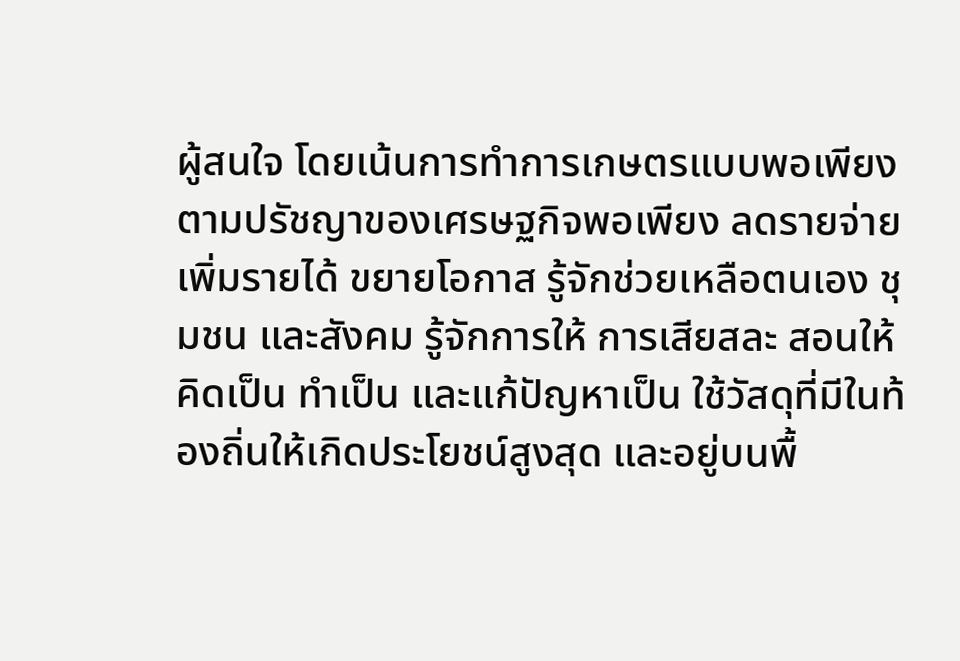ผู้สนใจ โดยเน้นการทำการเกษตรแบบพอเพียงตามปรัชญาของเศรษฐกิจพอเพียง ลดรายจ่าย เพิ่มรายได้ ขยายโอกาส รู้จักช่วยเหลือตนเอง ชุมชน และสังคม รู้จักการให้ การเสียสละ สอนให้คิดเป็น ทำเป็น และแก้ปัญหาเป็น ใช้วัสดุที่มีในท้องถิ่นให้เกิดประโยชน์สูงสุด และอยู่บนพื้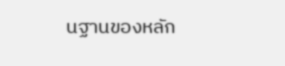นฐานของหลัก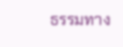ธรรมทาง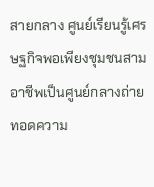สายกลาง ศูนย์เรียนรู้เศรษฐกิจพอเพียงชุมชนสามอาชีพเป็นศูนย์กลางถ่ายทอดความ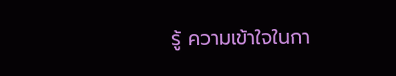รู้ ความเข้าใจในกา